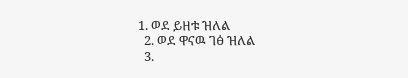1. ወደ ይዘቱ ዝለል
  2. ወደ ዋናዉ ገፅ ዝለል
  3.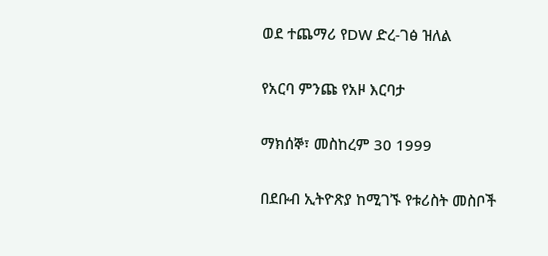ወደ ተጨማሪ የDW ድረ-ገፅ ዝለል

የአርባ ምንጩ የአዞ እርባታ

ማክሰኞ፣ መስከረም 30 1999

በደቡብ ኢትዮጽያ ከሚገኙ የቱሪስት መስቦች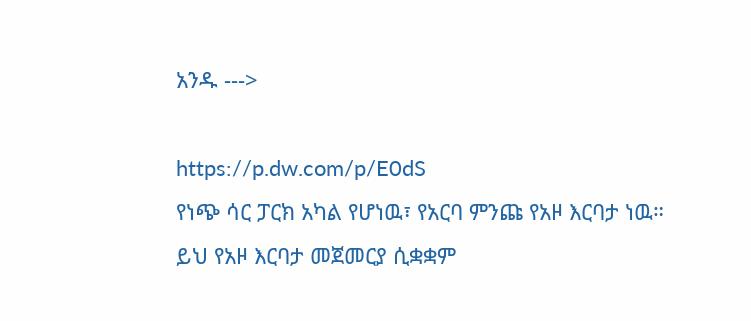አንዱ --->

https://p.dw.com/p/E0dS
የነጭ ሳር ፓርክ አካል የሆነዉ፣ የአርባ ምንጩ የአዞ እርባታ ነዉ። ይህ የአዞ እርባታ መጀመርያ ሲቋቋም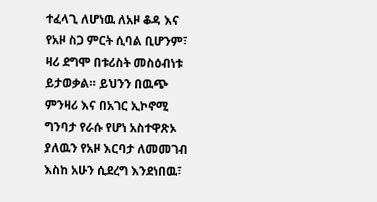ተፈላጊ ለሆነዉ ለአዞ ቆዳ እና የአዞ ስጋ ምርት ሲባል ቢሆንም፣ ዛሪ ደግሞ በቱሪስት መስዕብነቱ ይታወቃል። ይህንን በዉጭ ምንዛሪ እና በአገር ኢኮኖሚ ግንባታ የራሱ የሆነ አስተዋጽኦ ያለዉን የአዞ እርባታ ለመመገብ እስከ አሁን ሲደረግ እንደነበዉ፣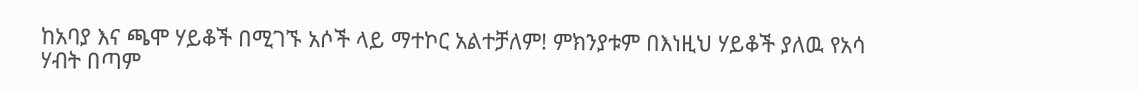ከአባያ እና ጫሞ ሃይቆች በሚገኙ አሶች ላይ ማተኮር አልተቻለም! ምክንያቱም በእነዚህ ሃይቆች ያለዉ የአሳ ሃብት በጣም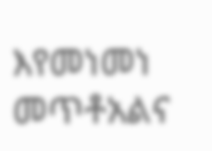እየመነመነ መጥቶአልና